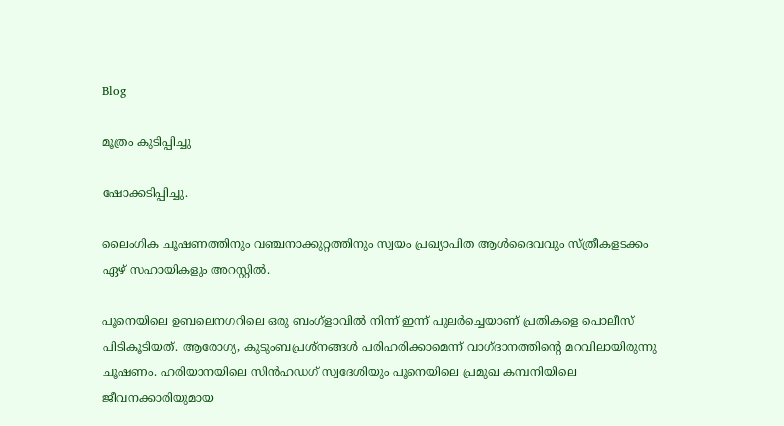Blog

മൂത്രം കുടിപ്പിച്ചു

ഷോക്കടിപ്പിച്ചു.

ലൈംഗിക ചൂഷണത്തിനും വഞ്ചനാക്കുറ്റത്തിനും സ്വയം പ്രഖ്യാപിത ആള്‍ദൈവവും സ്ത്രീകളടക്കം ഏഴ് സഹായികളും അറസ്റ്റില്‍.

പൂനെയിലെ ഉബലെനഗറിലെ ഒരു ബംഗ്ളാവില്‍ നിന്ന് ഇന്ന് പുലർച്ചെയാണ് പ്രതികളെ പൊലീസ് പിടികൂടിയത്. ആരോഗ്യ, കുടുംബപ്രശ്നങ്ങള്‍ പരിഹരിക്കാമെന്ന് വാഗ്ദാനത്തിന്റെ മറവിലായിരുന്നു ചൂഷണം. ഹരിയാനയിലെ സിൻഹഡഗ് സ്വദേശിയും പൂനെയിലെ പ്രമുഖ കമ്പനിയിലെ ജീവനക്കാരിയുമായ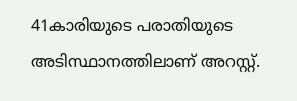41കാരിയുടെ പരാതിയു‌ടെ അടിസ്ഥാനത്തിലാണ് അറസ്റ്റ്.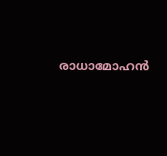രാധാമോഹൻ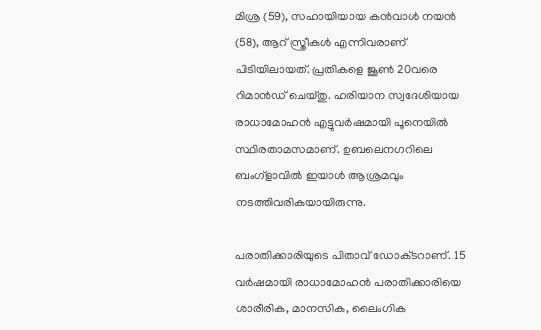മിശ്ര (59), സഹായിയായ കൻവാള്‍ നയൻ (58), ആറ് സ്ത്രീകള്‍ എന്നിവരാണ് പിടിയിലായത്. പ്രതികളെ ജൂണ്‍ 20വരെ റിമാൻഡ് ചെയ്തു. ഹരിയാന സ്വദേശിയായ രാധാമോഹൻ എട്ടുവർഷമായി പൂനെയില്‍ സ്ഥിരതാമസമാണ്. ഉബലെനഗറിലെ ബംഗ്ളാവില്‍ ഇയാള്‍ ആശ്രമവും നടത്തിവരികയായിരുന്നു.

പരാതിക്കാരിയുടെ പിതാവ് ഡോക്‌ടറാണ്. 15 വർഷമായി രാധാമോഹൻ പരാതിക്കാരിയെ ശാരീരിക, മാനസിക, ലൈംഗിക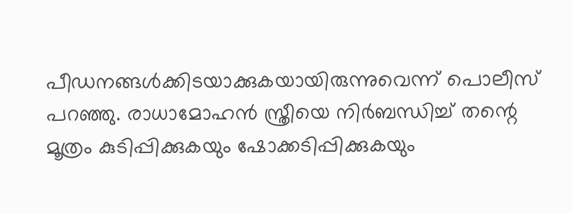പീഡനങ്ങള്‍ക്കിടയാക്കുകയായിരുന്നുവെന്ന് പൊലീസ് പറഞ്ഞു. രാധാമോഹൻ സ്ത്രീയെ നിർബന്ധിച്ച്‌ തന്റെ മൂത്രം കുടിപ്പിക്കുകയും ഷോക്കടിപ്പിക്കുകയും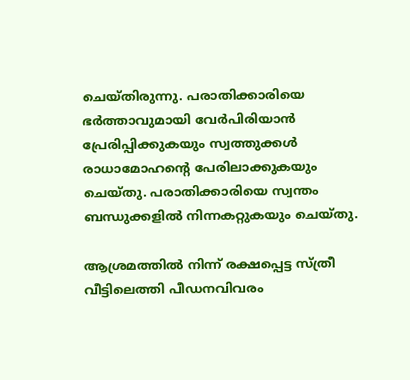ചെയ്തിരുന്നു. പരാതിക്കാരിയെ ഭർത്താവുമായി വേർപിരിയാൻ പ്രേരിപ്പിക്കുകയും സ്വത്തുക്കള്‍ രാധാമോഹന്റെ പേരിലാക്കുകയും ചെയ്തു. പരാതിക്കാരിയെ സ്വന്തം ബന്ധുക്കളില്‍ നിന്നകറ്റുകയും ചെയ്തു.

ആശ്രമത്തില്‍ നിന്ന് രക്ഷപ്പെട്ട സ്ത്രീ വീട്ടിലെത്തി പീഡനവിവരം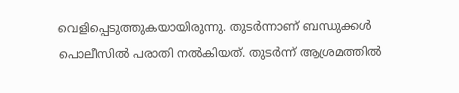വെളിപ്പെടുത്തുകയായിരുന്നു. തുടർന്നാണ് ബന്ധുക്കള്‍ പൊലീസില്‍ പരാതി നല്‍കിയത്. തുടർന്ന് ആശ്രമത്തില്‍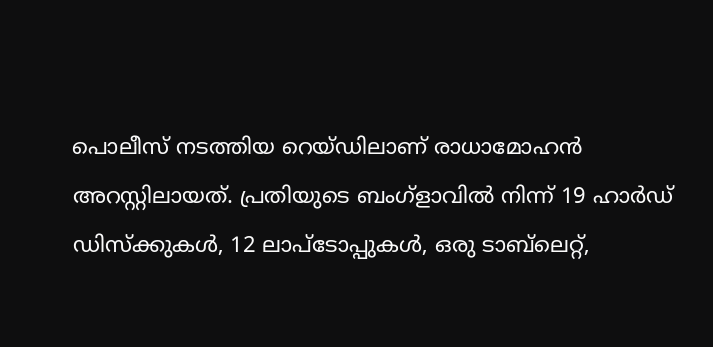പൊലീസ് നടത്തിയ റെയ്‌ഡിലാണ് രാധാമോഹൻ അറസ്റ്റിലായത്. പ്രതിയുടെ ബംഗ്ളാവില്‍ നിന്ന് 19 ഹാർഡ് ഡിസ്‌ക്കുകള്‍, 12 ലാപ്‌ടോപ്പുകള്‍, ഒരു ടാബ്‌ലെറ്റ്,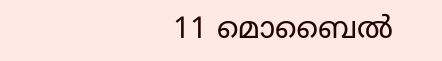11 മൊബൈല്‍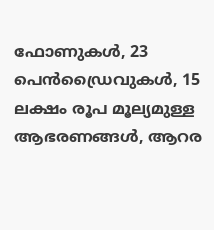ഫോണുകള്‍, 23 പെൻഡ്രൈവുകള്‍, 15 ലക്ഷം രൂപ മൂല്യമുള്ള ആഭരണങ്ങള്‍, ആറര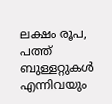ലക്ഷം രൂപ, പത്ത് ബുള്ളറ്റുകള്‍ എന്നിവയും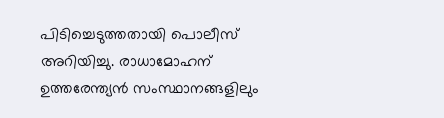പിടിച്ചെടുത്തതായി പൊലീസ് അറിയിച്ചു. രാധാമോഹന് ഉത്തരേന്ത്യൻ സംസ്ഥാനങ്ങളിലും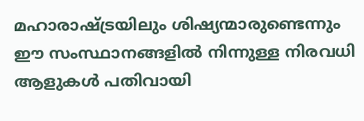മഹാരാഷ്ട്രയിലും ശിഷ്യന്മാരുണ്ടെന്നും ഈ സംസ്ഥാനങ്ങളില്‍ നിന്നുള്ള നിരവധി ആളുകള്‍ പതിവായി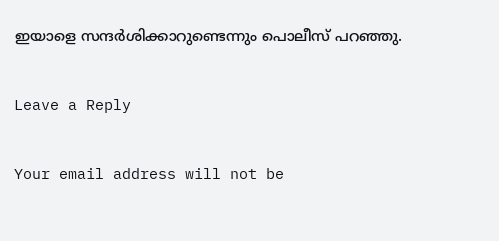ഇയാളെ സന്ദർശിക്കാറുണ്ടെന്നും പൊലീസ് പറഞ്ഞു.

Leave a Reply

Your email address will not be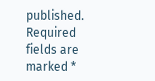published. Required fields are marked *